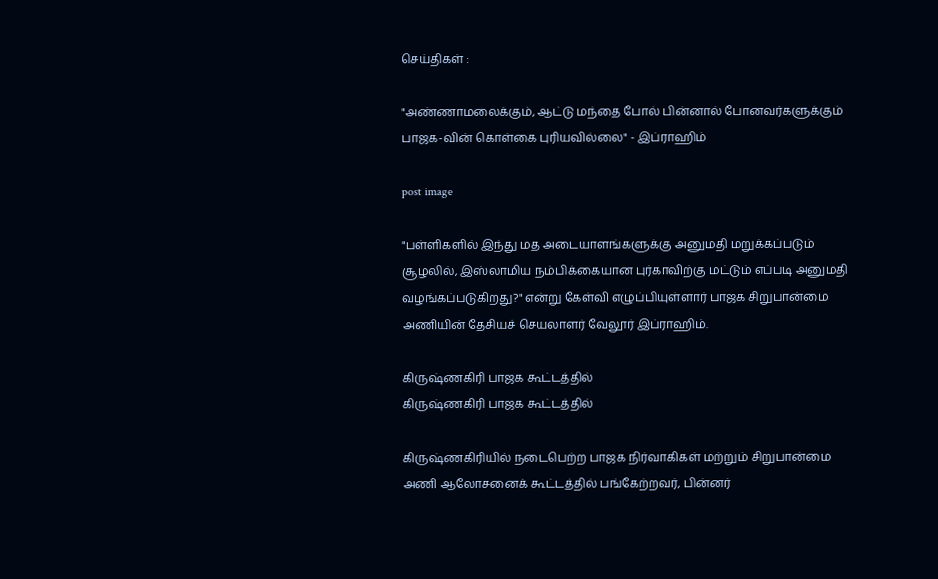செய்திகள் :

"அண்ணாமலைக்கும், ஆட்டு மந்தை போல் பின்னால் போனவர்களுக்கும் பாஜக-வின் கொள்கை புரியவில்லை" - இப்ராஹிம்

post image

"பள்ளிகளில் இந்து மத அடையாளங்களுக்கு அனுமதி மறுக்கப்படும் சூழலில், இஸ்லாமிய நம்பிக்கையான புர்காவிற்கு மட்டும் எப்படி அனுமதி வழங்கப்படுகிறது?" என்று கேள்வி எழுப்பியுள்ளார் பாஜக சிறுபான்மை அணியின் தேசியச் செயலாளர் வேலூர் இப்ராஹிம்.

கிருஷ்ணகிரி பாஜக கூட்டத்தில்
கிருஷ்ணகிரி பாஜக கூட்டத்தில்

கிருஷ்ணகிரியில் நடைபெற்ற பாஜக நிர்வாகிகள் மற்றும் சிறுபான்மை அணி ஆலோசனைக் கூட்டத்தில் பங்கேற்றவர், பின்னர்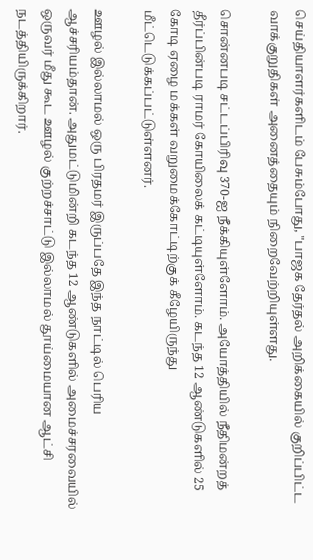செய்தியாளர்களிடம் பேசும்போது, "பாஜக தேர்தல் அறிக்கையில் குறிப்பிட்ட வாக்குறுதிகள் அனைத்தையும் நிறைவேற்றியுள்ளது.

சொன்னபடி சட்டப்பிரிவு 370-ஐ நீக்கியுள்ளோம். அயோத்தியில் நீதிமன்றத் தீர்ப்பின்படி ராமர் கோயிலைக் கட்டியுள்ளோம். கடந்த 12 ஆண்டுகளில் 25 கோடி ஏழை மக்கள் வறுமைக்கோட்டிற்குக் கீழேயிருந்து மீட்டெடுக்கப்பட்டுள்ளனர்.

ஊழல் இல்லாமல் ஒரு பிரதமர் இருப்பதே இந்த நாட்டில் பெரிய ஆச்சரியம்தான். அதுமட்டுமின்றி கடந்த 12 ஆண்டுகளில் அமைச்சரவையில் ஒருவர் மீது கூட ஊழல் குற்றச்சாட்டு இல்லாமல் தூய்மையான ஆட்சி நடத்தியிருக்கிறார்.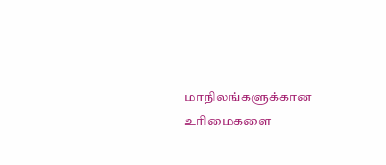மாநிலங்களுக்கான உரிமைகளை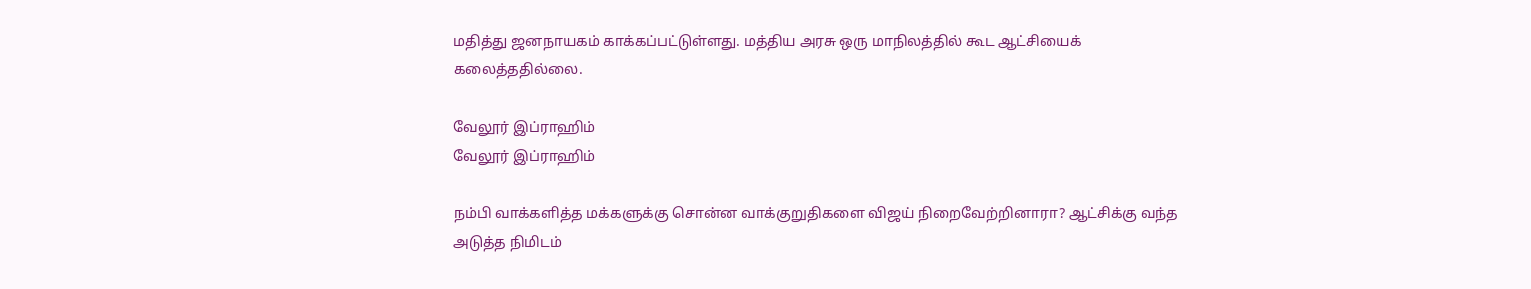மதித்து ஜனநாயகம் காக்கப்பட்டுள்ளது. மத்திய அரசு ஒரு மாநிலத்தில் கூட ஆட்சியைக் கலைத்ததில்லை.

வேலூர் இப்ராஹிம்
வேலூர் இப்ராஹிம்

நம்பி வாக்களித்த மக்களுக்கு சொன்ன வாக்குறுதிகளை விஜய் நிறைவேற்றினாரா? ஆட்சிக்கு வந்த அடுத்த நிமிடம்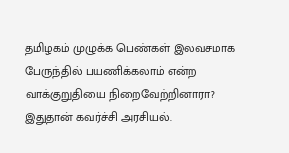தமிழகம் முழுக்க பெண்கள் இலவசமாக பேருந்தில் பயணிக்கலாம் என்ற வாக்குறுதியை நிறைவேற்றினாரா? இதுதான் கவர்ச்சி அரசியல்.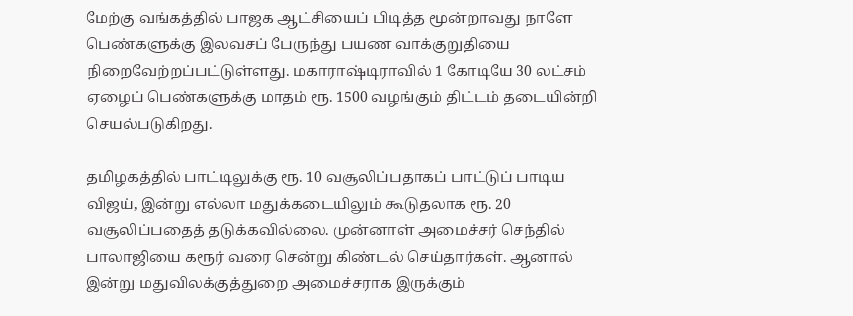மேற்கு வங்கத்தில் பாஜக ஆட்சியைப் பிடித்த மூன்றாவது நாளே பெண்களுக்கு இலவசப் பேருந்து பயண வாக்குறுதியை நிறைவேற்றப்பட்டுள்ளது. மகாராஷ்டிராவில் 1 கோடியே 30 லட்சம் ஏழைப் பெண்களுக்கு மாதம் ரூ. 1500 வழங்கும் திட்டம் தடையின்றி செயல்படுகிறது.

தமிழகத்தில் பாட்டிலுக்கு ரூ. 10 வசூலிப்பதாகப் பாட்டுப் பாடிய விஜய், இன்று எல்லா மதுக்கடையிலும் கூடுதலாக ரூ. 20 வசூலிப்பதைத் தடுக்கவில்லை. முன்னாள் அமைச்சர் செந்தில் பாலாஜியை கரூர் வரை சென்று கிண்டல் செய்தார்கள். ஆனால் இன்று மதுவிலக்குத்துறை அமைச்சராக இருக்கும்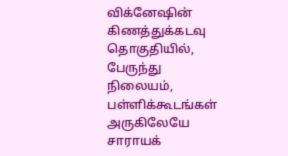விக்னேஷின் கிணத்துக்கடவு தொகுதியில், பேருந்து நிலையம், பள்ளிக்கூடங்கள் அருகிலேயே சாராயக்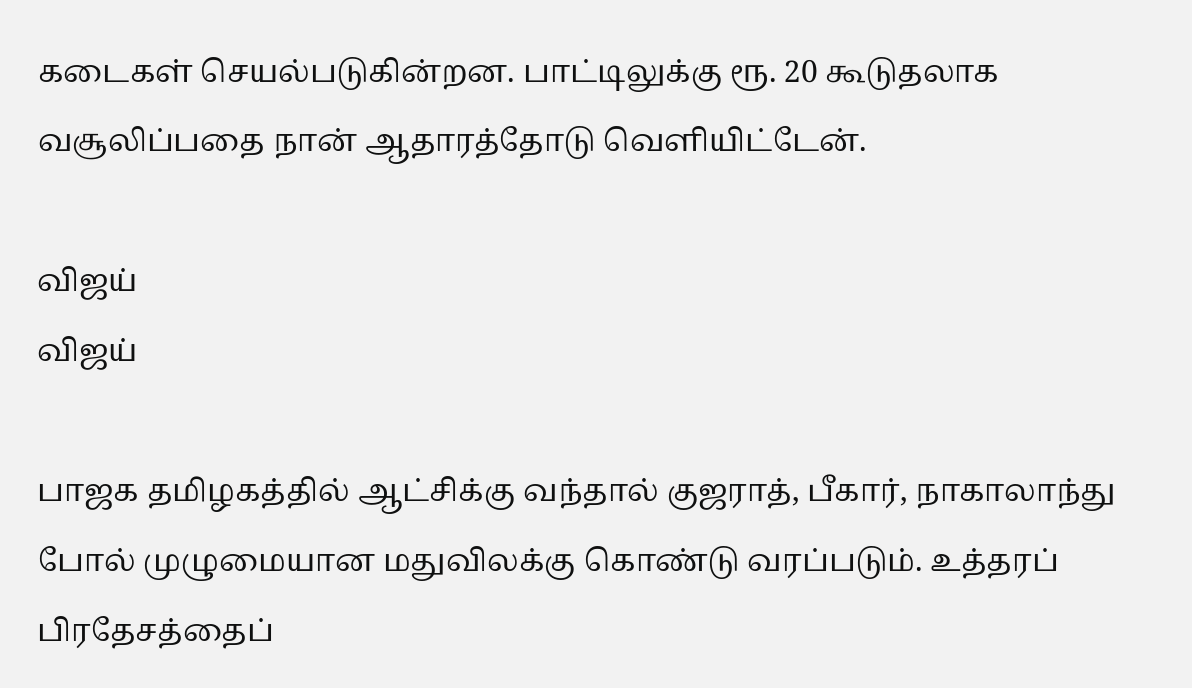கடைகள் செயல்படுகின்றன. பாட்டிலுக்கு ரூ. 20 கூடுதலாக வசூலிப்பதை நான் ஆதாரத்தோடு வெளியிட்டேன்.

விஜய்
விஜய்

பாஜக தமிழகத்தில் ஆட்சிக்கு வந்தால் குஜராத், பீகார், நாகாலாந்து போல் முழுமையான மதுவிலக்கு கொண்டு வரப்படும். உத்தரப் பிரதேசத்தைப்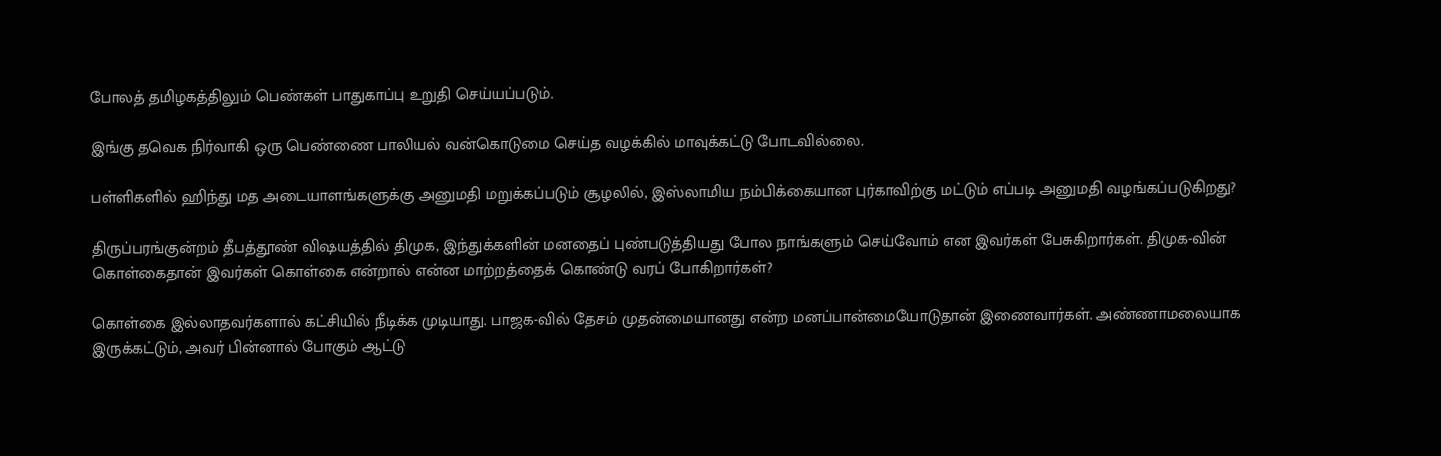போலத் தமிழகத்திலும் பெண்கள் பாதுகாப்பு உறுதி செய்யப்படும்.

இங்கு தவெக நிர்வாகி ஒரு பெண்ணை பாலியல் வன்கொடுமை செய்த வழக்கில் மாவுக்கட்டு போடவில்லை.

பள்ளிகளில் ஹிந்து மத அடையாளங்களுக்கு அனுமதி மறுக்கப்படும் சூழலில், இஸ்லாமிய நம்பிக்கையான புர்காவிற்கு மட்டும் எப்படி அனுமதி வழங்கப்படுகிறது?

திருப்பரங்குன்றம் தீபத்தூண் விஷயத்தில் திமுக, இந்துக்களின் மனதைப் புண்படுத்தியது போல நாங்களும் செய்வோம் என இவர்கள் பேசுகிறார்கள். திமுக-வின் கொள்கைதான் இவர்கள் கொள்கை என்றால் என்ன மாற்றத்தைக் கொண்டு வரப் போகிறார்கள்?

கொள்கை இல்லாதவர்களால் கட்சியில் நீடிக்க முடியாது. பாஜக-வில் தேசம் முதன்மையானது என்ற மனப்பான்மையோடுதான் இணைவார்கள். அண்ணாமலையாக இருக்கட்டும், அவர் பின்னால் போகும் ஆட்டு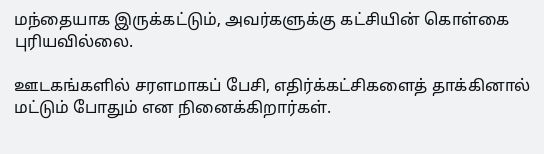மந்தையாக இருக்கட்டும், அவர்களுக்கு கட்சியின் கொள்கை புரியவில்லை.

ஊடகங்களில் சரளமாகப் பேசி, எதிர்க்கட்சிகளைத் தாக்கினால் மட்டும் போதும் என நினைக்கிறார்கள்.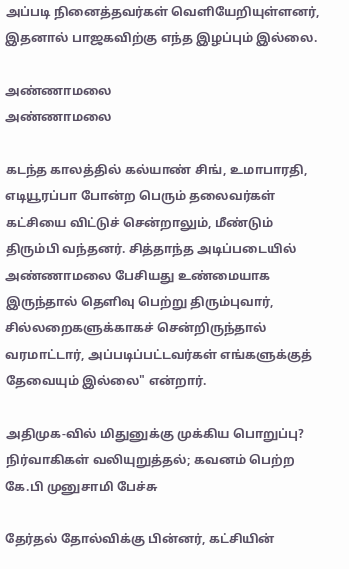அப்படி நினைத்தவர்கள் வெளியேறியுள்ளனர், இதனால் பாஜகவிற்கு எந்த இழப்பும் இல்லை.

அண்ணாமலை
அண்ணாமலை

கடந்த காலத்தில் கல்யாண் சிங், உமாபாரதி, எடியூரப்பா போன்ற பெரும் தலைவர்கள் கட்சியை விட்டுச் சென்றாலும், மீண்டும் திரும்பி வந்தனர். சித்தாந்த அடிப்படையில் அண்ணாமலை பேசியது உண்மையாக இருந்தால் தெளிவு பெற்று திரும்புவார், சில்லறைகளுக்காகச் சென்றிருந்தால் வரமாட்டார், அப்படிப்பட்டவர்கள் எங்களுக்குத் தேவையும் இல்லை" என்றார்.

அதிமுக-வில் மிதுனுக்கு முக்கிய பொறுப்பு? நிர்வாகிகள் வலியுறுத்தல்; கவனம் பெற்ற கே.பி முனுசாமி பேச்சு

தேர்தல் தோல்விக்கு பின்னர், கட்சியின்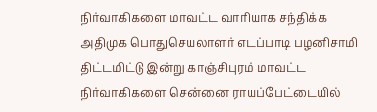நிர்வாகிகளை மாவட்ட வாரியாக சந்திக்க அதிமுக பொதுசெயலாளர் எடப்பாடி பழனிசாமி திட்டமிட்டு இன்று காஞ்சிபுரம் மாவட்ட நிர்வாகிகளை சென்னை ராயப்பேட்டையில்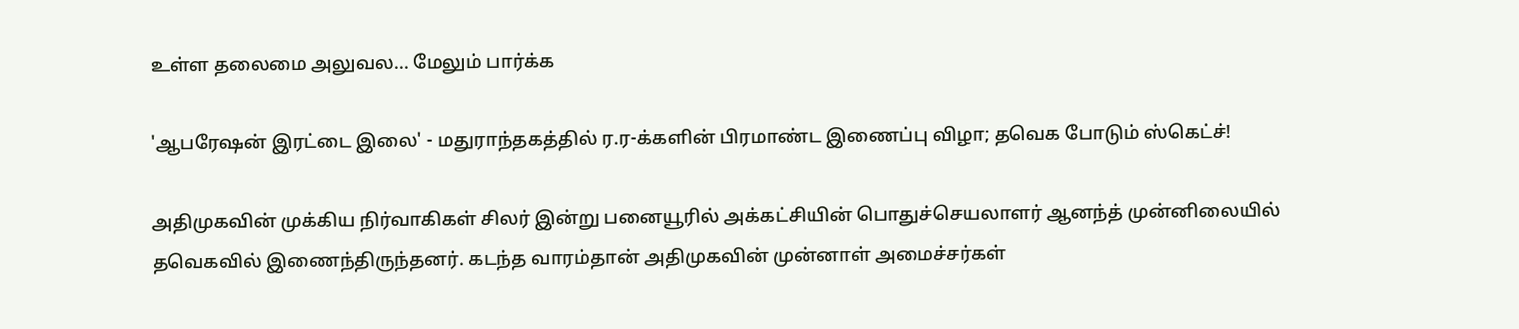உள்ள தலைமை அலுவல... மேலும் பார்க்க

'ஆபரேஷன் இரட்டை இலை' - மதுராந்தகத்தில் ர.ர-க்களின் பிரமாண்ட இணைப்பு விழா; தவெக போடும் ஸ்கெட்ச்!

அதிமுகவின் முக்கிய நிர்வாகிகள் சிலர் இன்று பனையூரில் அக்கட்சியின் பொதுச்செயலாளர் ஆனந்த் முன்னிலையில் தவெகவில் இணைந்திருந்தனர். கடந்த வாரம்தான் அதிமுகவின் முன்னாள் அமைச்சர்கள்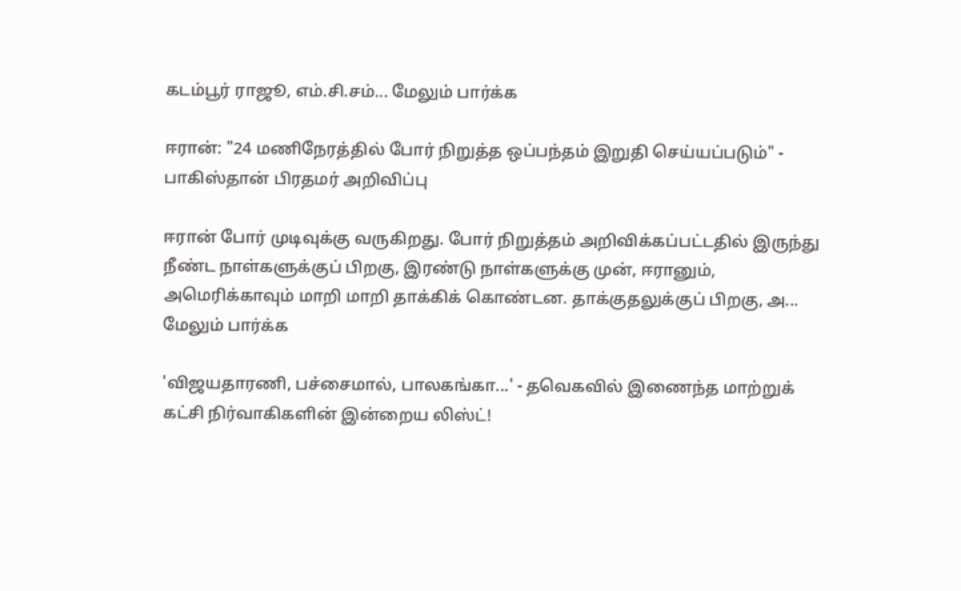கடம்பூர் ராஜூ, எம்.சி.சம்... மேலும் பார்க்க

ஈரான்: "24 மணிநேரத்தில் போர் நிறுத்த ஒப்பந்தம் இறுதி செய்யப்படும்" - பாகிஸ்தான் பிரதமர் அறிவிப்பு

ஈரான் போர் முடிவுக்கு வருகிறது. போர் நிறுத்தம் அறிவிக்கப்பட்டதில் இருந்து நீண்ட நாள்களுக்குப் பிறகு, இரண்டு நாள்களுக்கு முன், ஈரானும், அமெரிக்காவும் மாறி மாறி தாக்கிக் கொண்டன. தாக்குதலுக்குப் பிறகு, அ... மேலும் பார்க்க

'விஜயதாரணி, பச்சைமால், பாலகங்கா...' - தவெகவில் இணைந்த மாற்றுக் கட்சி நிர்வாகிகளின் இன்றைய லிஸ்ட்!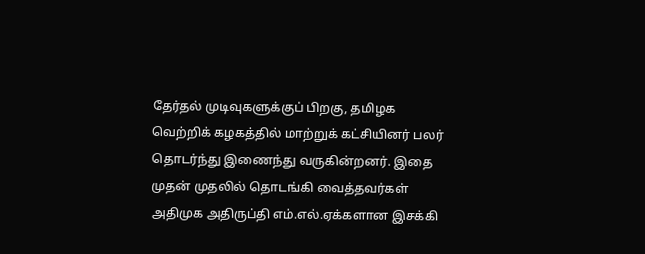தேர்தல் முடிவுகளுக்குப் பிறகு, தமிழக வெற்றிக் கழகத்தில் மாற்றுக் கட்சியினர் பலர் தொடர்ந்து இணைந்து வருகின்றனர். இதை முதன் முதலில் தொடங்கி வைத்தவர்கள் அதிமுக அதிருப்தி எம்.எல்.ஏக்களான இசக்கி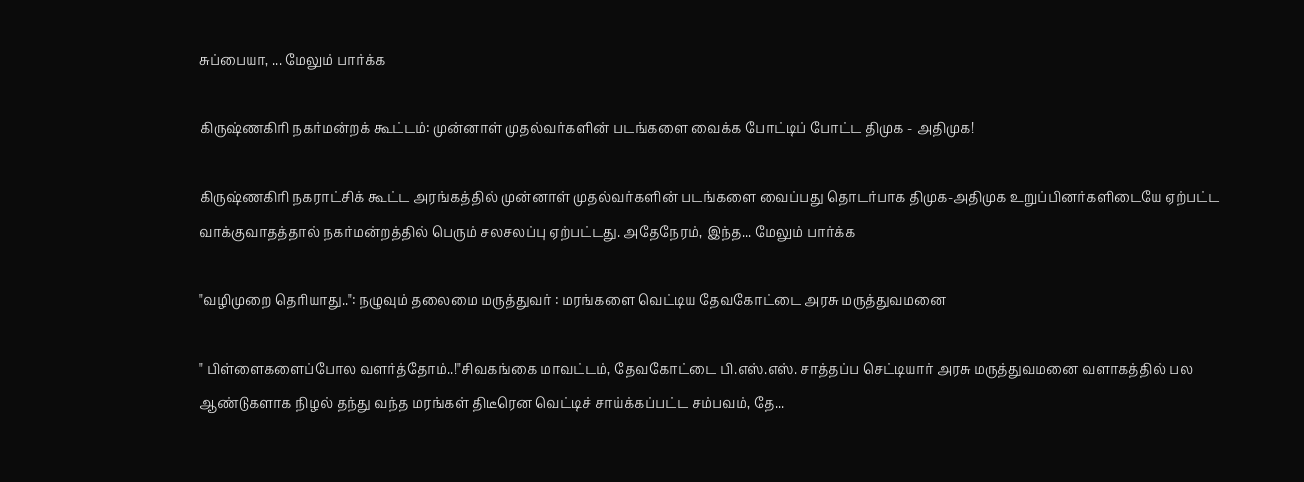சுப்பையா, ... மேலும் பார்க்க

கிருஷ்ணகிரி நகர்மன்றக் கூட்டம்: முன்னாள் முதல்வர்களின் படங்களை வைக்க போட்டிப் போட்ட திமுக - அதிமுக!

கிருஷ்ணகிரி நகராட்சிக் கூட்ட அரங்கத்தில் முன்னாள் முதல்வர்களின் படங்களை வைப்பது தொடர்பாக திமுக-அதிமுக உறுப்பினர்களிடையே ஏற்பட்ட வாக்குவாதத்தால் நகர்மன்றத்தில் பெரும் சலசலப்பு ஏற்பட்டது. அதேநேரம், இந்த... மேலும் பார்க்க

"வழிமுறை தெரியாது..": நழுவும் தலைமை மருத்துவர் : மரங்களை வெட்டிய தேவகோட்டை அரசு மருத்துவமனை

" பிள்ளைகளைப்போல வளர்த்தோம்..!"சிவகங்கை மாவட்டம், தேவகோட்டை பி.எஸ்.எஸ். சாத்தப்ப செட்டியார் அரசு மருத்துவமனை வளாகத்தில் பல ஆண்டுகளாக நிழல் தந்து வந்த மரங்கள் திடீரென வெட்டிச் சாய்க்கப்பட்ட சம்பவம், தே...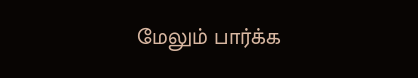மேலும் பார்க்க